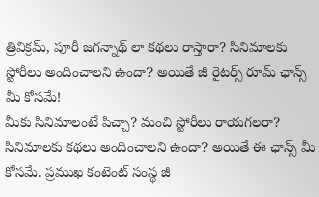త్రివిక్రమ్, పూరీ జగన్నాథ్ లా కథలు రాస్తారా? సినిమాలకు స్టోరీలు అందించాలని ఉందా? అయితే జీ రైటర్స్ రూమ్ ఛాన్స్ మీ కోసమే!
మీకు సినిమాలంటే పిచ్చా? మంచి స్టోరీలు రాయగలరా? సినిమాలకు కథలు అందించాలని ఉందా? అయితే ఈ ఛాన్స్ మీ కోసమే. ప్రముఖ కంటెంట్ సంస్థ జీ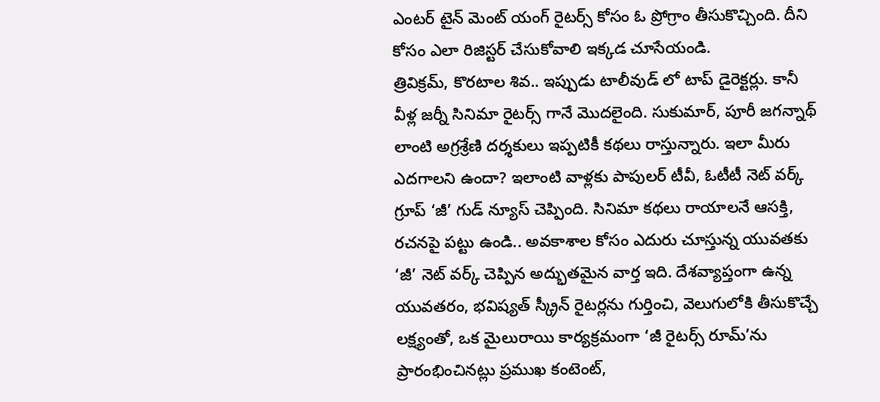ఎంటర్ టైన్ మెంట్ యంగ్ రైటర్స్ కోసం ఓ ప్రోగ్రాం తీసుకొచ్చింది. దీని కోసం ఎలా రిజిస్టర్ చేసుకోవాలి ఇక్కడ చూసేయండి.
త్రివిక్రమ్, కొరటాల శివ.. ఇప్పుడు టాలీవుడ్ లో టాప్ డైరెక్టర్లు. కానీ వీళ్ల జర్నీ సినిమా రైటర్స్ గానే మొదలైంది. సుకుమార్, పూరీ జగన్నాథ్ లాంటి అగ్రశ్రేణి దర్శకులు ఇప్పటికీ కథలు రాస్తున్నారు. ఇలా మీరు ఎదగాలని ఉందా? ఇలాంటి వాళ్లకు పాపులర్ టీవీ, ఓటీటీ నెట్ వర్క్ గ్రూప్ ‘జీ’ గుడ్ న్యూస్ చెప్పింది. సినిమా కథలు రాయాలనే ఆసక్తి, రచనపై పట్టు ఉండి.. అవకాశాల కోసం ఎదురు చూస్తున్న యువతకు ‘జీ’ నెట్ వర్క్ చెప్పిన అద్భుతమైన వార్త ఇది. దేశవ్యాప్తంగా ఉన్న యువతరం, భవిష్యత్ స్క్రీన్ రైటర్లను గుర్తించి, వెలుగులోకి తీసుకొచ్చే లక్ష్యంతో, ఒక మైలురాయి కార్యక్రమంగా ‘జీ రైటర్స్ రూమ్’ను ప్రారంభించినట్లు ప్రముఖ కంటెంట్,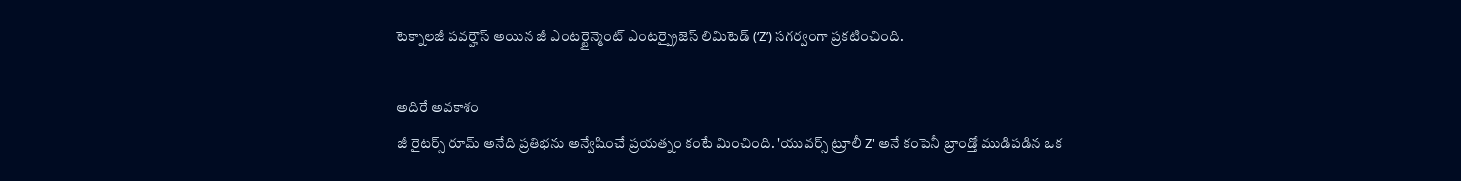టెక్నాలజీ పవర్హౌస్ అయిన జీ ఎంటర్టైన్మెంట్ ఎంటర్ప్రైజెస్ లిమిటెడ్ (‘Z’) సగర్వంగా ప్రకటించింది.

అదిరే అవకాశం
జీ రైటర్స్ రూమ్ అనేది ప్రతిభను అన్వేషించే ప్రయత్నం కంటే మించింది. 'యువర్స్ ట్రూలీ Z' అనే కంపెనీ బ్రాండ్తో ముడిపడిన ఒక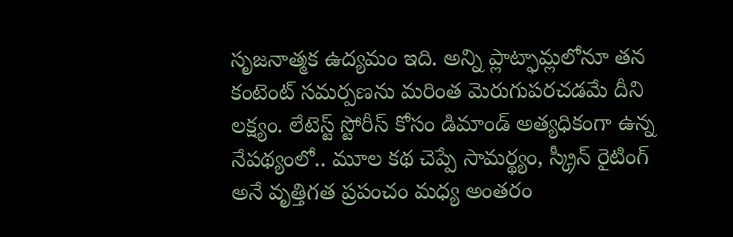సృజనాత్మక ఉద్యమం ఇది. అన్ని ప్లాట్ఫామ్లలోనూ తన కంటెంట్ సమర్పణను మరింత మెరుగుపరచడమే దీని లక్ష్యం. లేటెస్ట్ స్టోరీస్ కోసం డిమాండ్ అత్యధికంగా ఉన్న నేపథ్యంలో.. మూల కథ చెప్పే సామర్థ్యం, స్క్రీన్ రైటింగ్ అనే వృత్తిగత ప్రపంచం మధ్య అంతరం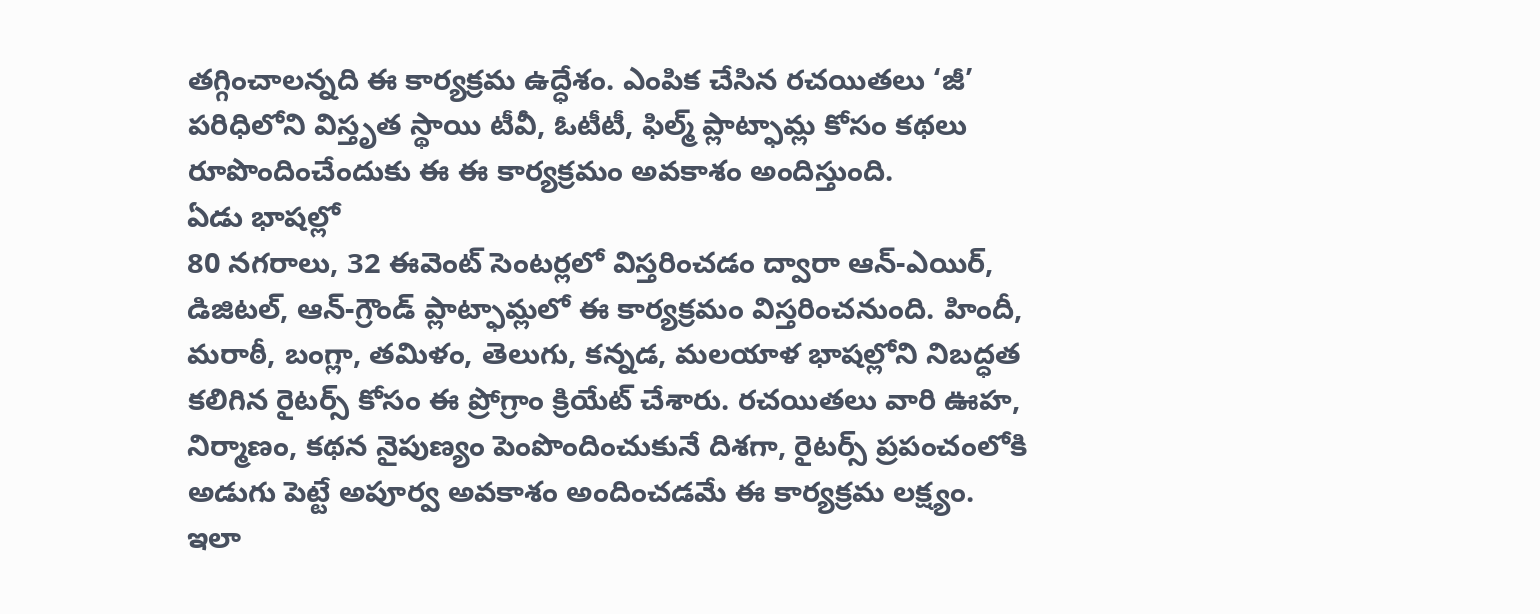తగ్గించాలన్నది ఈ కార్యక్రమ ఉద్ధేశం. ఎంపిక చేసిన రచయితలు ‘జీ’ పరిధిలోని విస్తృత స్థాయి టీవీ, ఓటీటీ, ఫిల్మ్ ప్లాట్ఫామ్ల కోసం కథలు రూపొందించేందుకు ఈ ఈ కార్యక్రమం అవకాశం అందిస్తుంది.
ఏడు భాషల్లో
80 నగరాలు, 32 ఈవెంట్ సెంటర్లలో విస్తరించడం ద్వారా ఆన్-ఎయిర్, డిజిటల్, ఆన్-గ్రౌండ్ ప్లాట్ఫామ్లలో ఈ కార్యక్రమం విస్తరించనుంది. హిందీ, మరాఠీ, బంగ్లా, తమిళం, తెలుగు, కన్నడ, మలయాళ భాషల్లోని నిబద్ధత కలిగిన రైటర్స్ కోసం ఈ ప్రోగ్రాం క్రియేట్ చేశారు. రచయితలు వారి ఊహ, నిర్మాణం, కథన నైపుణ్యం పెంపొందించుకునే దిశగా, రైటర్స్ ప్రపంచంలోకి అడుగు పెట్టే అపూర్వ అవకాశం అందించడమే ఈ కార్యక్రమ లక్ష్యం.
ఇలా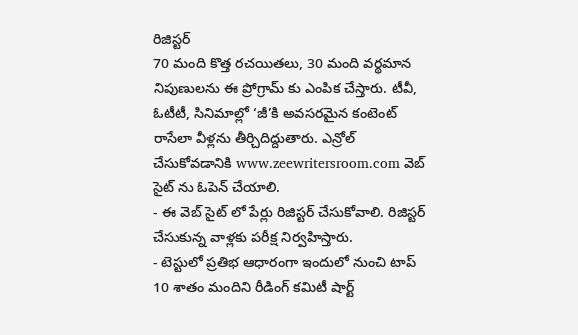రిజిస్టర్
70 మంది కొత్త రచయితలు, 30 మంది వర్థమాన నిపుణులను ఈ ప్రోగ్రామ్ కు ఎంపిక చేస్తారు. టీవీ, ఓటీటీ, సినిమాల్లో ‘జీ’కి అవసరమైన కంటెంట్ రాసేలా వీళ్లను తీర్చిదిద్దుతారు. ఎన్రోల్ చేసుకోవడానికి www.zeewritersroom.com వెబ్ సైట్ ను ఓపెన్ చేయాలి.
- ఈ వెబ్ సైట్ లో పేర్లు రిజిస్టర్ చేసుకోవాలి. రిజిస్టర్ చేసుకున్న వాళ్లకు పరీక్ష నిర్వహిస్తారు.
- టెస్టులో ప్రతిభ ఆధారంగా ఇందులో నుంచి టాప్ 10 శాతం మందిని రీడింగ్ కమిటీ షార్ట్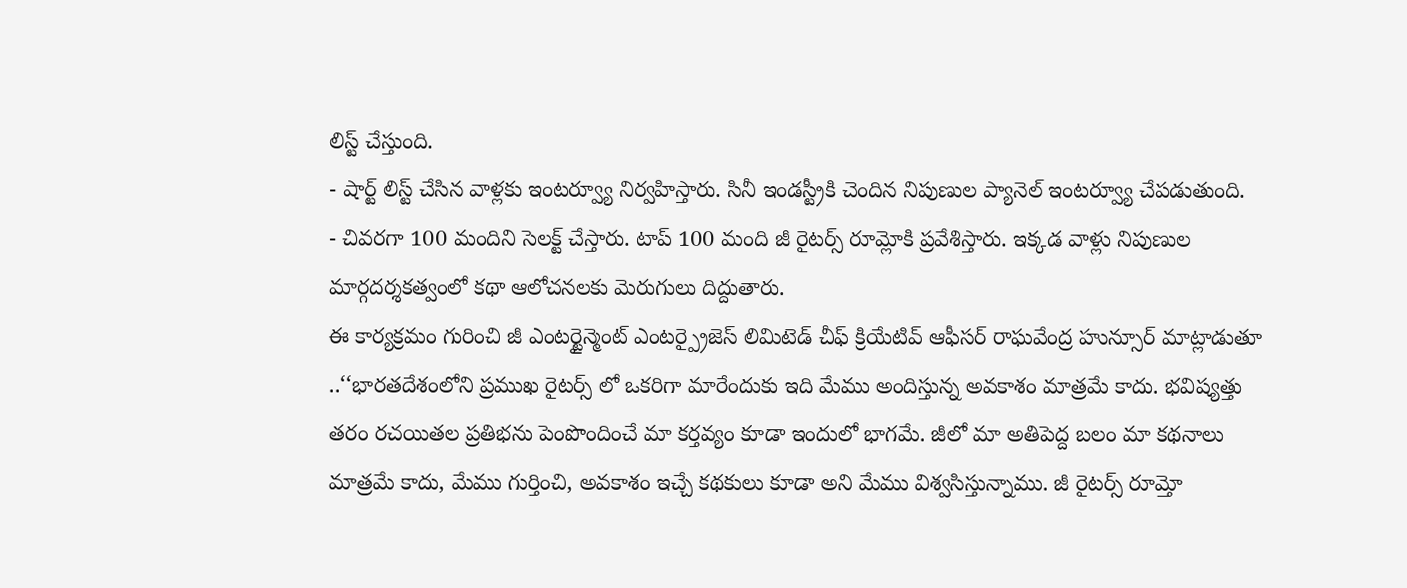లిస్ట్ చేస్తుంది.
- షార్ట్ లిస్ట్ చేసిన వాళ్లకు ఇంటర్వ్యూ నిర్వహిస్తారు. సినీ ఇండస్ట్రీకి చెందిన నిపుణుల ప్యానెల్ ఇంటర్వ్యూ చేపడుతుంది.
- చివరగా 100 మందిని సెలక్ట్ చేస్తారు. టాప్ 100 మంది జీ రైటర్స్ రూమ్లోకి ప్రవేశిస్తారు. ఇక్కడ వాళ్లు నిపుణుల మార్గదర్శకత్వంలో కథా ఆలోచనలకు మెరుగులు దిద్దుతారు.
ఈ కార్యక్రమం గురించి జీ ఎంటర్టైన్మెంట్ ఎంటర్ప్రైజెస్ లిమిటెడ్ చీఫ్ క్రియేటివ్ ఆఫీసర్ రాఘవేంద్ర హున్సూర్ మాట్లాడుతూ ..‘‘భారతదేశంలోని ప్రముఖ రైటర్స్ లో ఒకరిగా మారేందుకు ఇది మేము అందిస్తున్న అవకాశం మాత్రమే కాదు. భవిష్యత్తు తరం రచయితల ప్రతిభను పెంపొందించే మా కర్తవ్యం కూడా ఇందులో భాగమే. జీలో మా అతిపెద్ద బలం మా కథనాలు మాత్రమే కాదు, మేము గుర్తించి, అవకాశం ఇచ్చే కథకులు కూడా అని మేము విశ్వసిస్తున్నాము. జీ రైటర్స్ రూమ్తో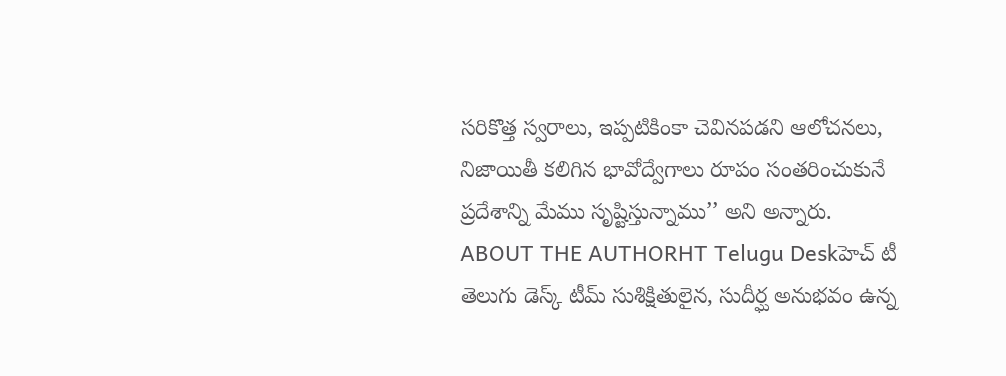సరికొత్త స్వరాలు, ఇప్పటికింకా చెవినపడని ఆలోచనలు, నిజాయితీ కలిగిన భావోద్వేగాలు రూపం సంతరించుకునే ప్రదేశాన్ని మేము సృష్టిస్తున్నాము’’ అని అన్నారు.
ABOUT THE AUTHORHT Telugu Deskహెచ్ టీ తెలుగు డెస్క్ టీమ్ సుశిక్షితులైన, సుదీర్ఘ అనుభవం ఉన్న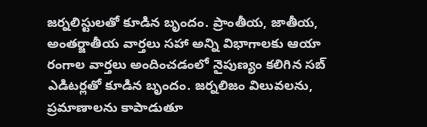జర్నలిస్టులతో కూడిన బృందం. ప్రాంతీయ, జాతీయ, అంతర్జాతీయ వార్తలు సహా అన్ని విభాగాలకు ఆయా రంగాల వార్తలు అందించడంలో నైపుణ్యం కలిగిన సబ్ ఎడిటర్లతో కూడిన బృందం. జర్నలిజం విలువలను, ప్రమాణాలను కాపాడుతూ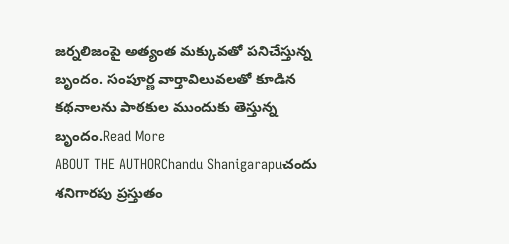జర్నలిజంపై అత్యంత మక్కువతో పనిచేస్తున్న బృందం. సంపూర్ణ వార్తావిలువలతో కూడిన కథనాలను పాఠకుల ముందుకు తెస్తున్న బృందం.Read More
ABOUT THE AUTHORChandu Shanigarapuచందు శనిగారపు ప్రస్తుతం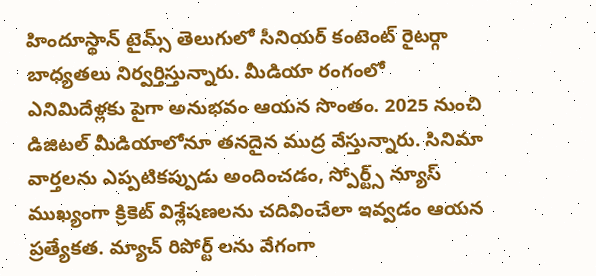హిందూస్థాన్ టైమ్స్ తెలుగులో సీనియర్ కంటెంట్ రైటర్గా బాధ్యతలు నిర్వర్తిస్తున్నారు. మీడియా రంగంలో ఎనిమిదేళ్లకు పైగా అనుభవం ఆయన సొంతం. 2025 నుంచి డిజిటల్ మీడియాలోనూ తనదైన ముద్ర వేస్తున్నారు. సినిమా వార్తలను ఎప్పటికప్పుడు అందించడం, స్పోర్ట్స్ న్యూస్ ముఖ్యంగా క్రికెట్ విశ్లేషణలను చదివించేలా ఇవ్వడం ఆయన ప్రత్యేకత. మ్యాచ్ రిపోర్ట్ లను వేగంగా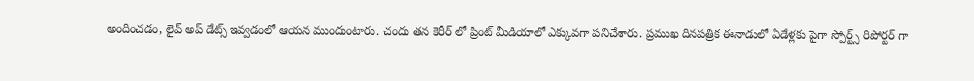అందించడం, లైవ్ అప్ డేట్స్ ఇవ్వడంలో ఆయన ముందుంటారు. చందు తన కెరీర్ లో ప్రింట్ మీడియాలో ఎక్కువగా పనిచేశారు. ప్రముఖ దినపత్రిక ఈనాడులో ఏడేళ్లకు పైగా స్పోర్ట్స్ రిపోర్టర్ గా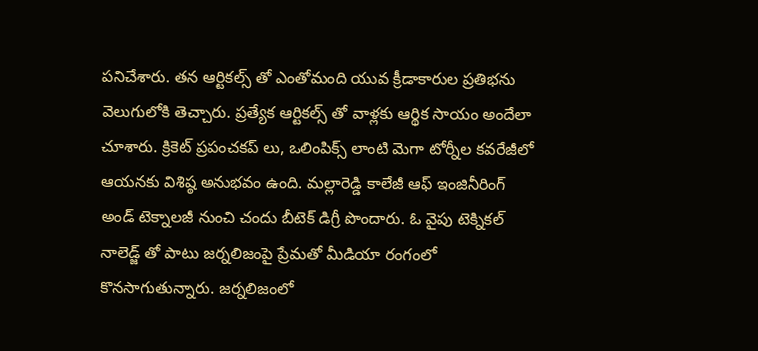పనిచేశారు. తన ఆర్టికల్స్ తో ఎంతోమంది యువ క్రీడాకారుల ప్రతిభను వెలుగులోకి తెచ్చారు. ప్రత్యేక ఆర్టికల్స్ తో వాళ్లకు ఆర్థిక సాయం అందేలా చూశారు. క్రికెట్ ప్రపంచకప్ లు, ఒలింపిక్స్ లాంటి మెగా టోర్నీల కవరేజీలో ఆయనకు విశిష్ఠ అనుభవం ఉంది. మల్లారెడ్డి కాలేజీ ఆఫ్ ఇంజినీరింగ్ అండ్ టెక్నాలజీ నుంచి చందు బీటెక్ డిగ్రీ పొందారు. ఓ వైపు టెక్నికల్ నాలెడ్జ్ తో పాటు జర్నలిజంపై ప్రేమతో మీడియా రంగంలో కొనసాగుతున్నారు. జర్నలిజంలో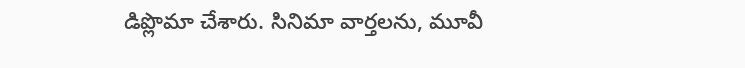డిప్లొమా చేశారు. సినిమా వార్తలను, మూవీ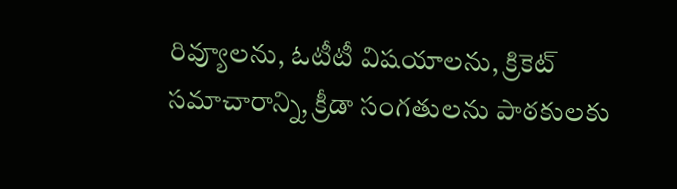రివ్యూలను, ఓటీటీ విషయాలను, క్రికెట్ సమాచారాన్ని, క్రీడా సంగతులను పాఠకులకు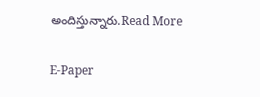అందిస్తున్నారు.Read More

E-Paper